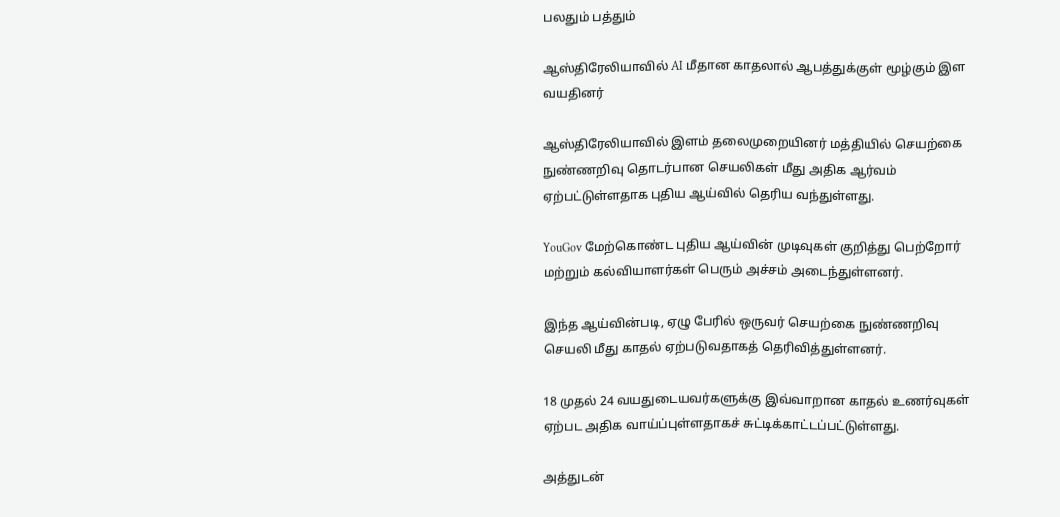பலதும் பத்தும்

ஆஸ்திரேலியாவில் AI மீதான காதலால் ஆபத்துக்குள் மூழ்கும் இள வயதினர்

ஆஸ்திரேலியாவில் இளம் தலைமுறையினர் மத்தியில் செயற்கை நுண்ணறிவு தொடர்பான செயலிகள் மீது அதிக ஆர்வம் ஏற்பட்டுள்ளதாக புதிய ஆய்வில் தெரிய வந்துள்ளது.

YouGov மேற்கொண்ட புதிய ஆய்வின் முடிவுகள் குறித்து பெற்றோர் மற்றும் கல்வியாளர்கள் பெரும் அச்சம் அடைந்துள்ளனர்.

இந்த ஆய்வின்படி, ஏழு பேரில் ஒருவர் செயற்கை நுண்ணறிவு செயலி மீது காதல் ஏற்படுவதாகத் தெரிவித்துள்ளனர்.

18 முதல் 24 வயதுடையவர்களுக்கு இவ்வாறான காதல் உணர்வுகள் ஏற்பட அதிக வாய்ப்புள்ளதாகச் சுட்டிக்காட்டப்பட்டுள்ளது.

அத்துடன்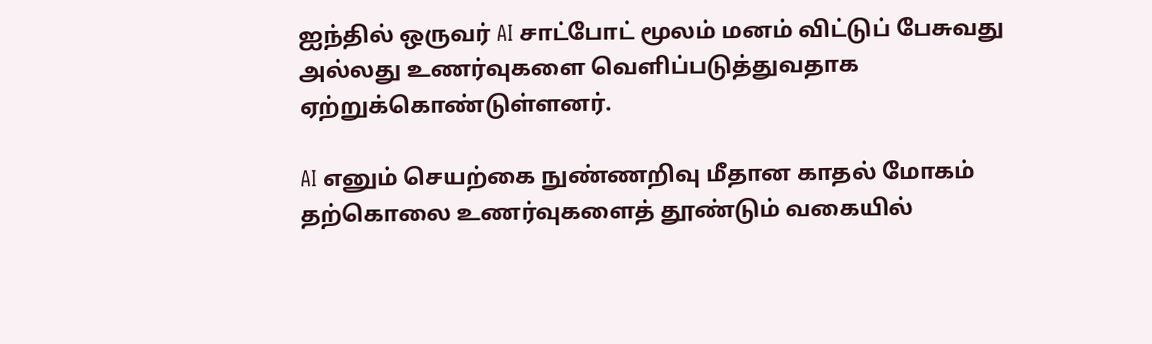ஐந்தில் ஒருவர் AI சாட்போட் மூலம் மனம் விட்டுப் பேசுவது அல்லது உணர்வுகளை வெளிப்படுத்துவதாக ஏற்றுக்கொண்டுள்ளனர்.

AI எனும் செயற்கை நுண்ணறிவு மீதான காதல் மோகம் தற்கொலை உணர்வுகளைத் தூண்டும் வகையில்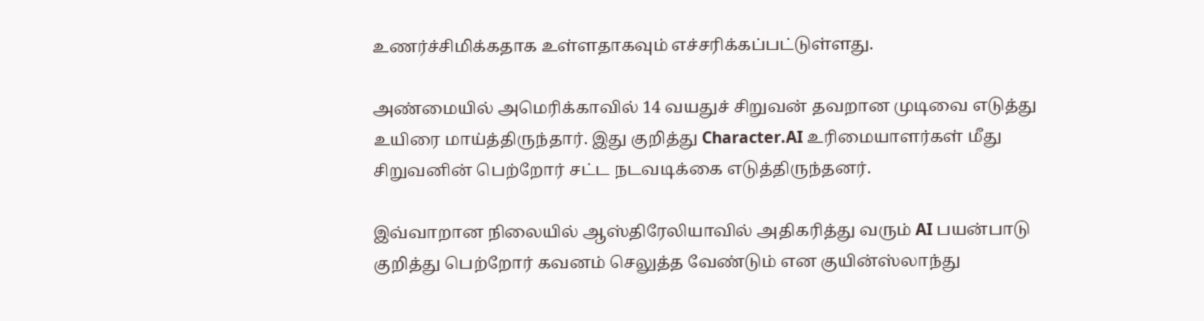உணர்ச்சிமிக்கதாக உள்ளதாகவும் எச்சரிக்கப்பட்டுள்ளது.

அண்மையில் அமெரிக்காவில் 14 வயதுச் சிறுவன் தவறான முடிவை எடுத்து உயிரை மாய்த்திருந்தார். இது குறித்து Character.AI உரிமையாளர்கள் மீது சிறுவனின் பெற்றோர் சட்ட நடவடிக்கை எடுத்திருந்தனர்.

இவ்வாறான நிலையில் ஆஸ்திரேலியாவில் அதிகரித்து வரும் AI பயன்பாடு குறித்து பெற்றோர் கவனம் செலுத்த வேண்டும் என குயின்ஸ்லாந்து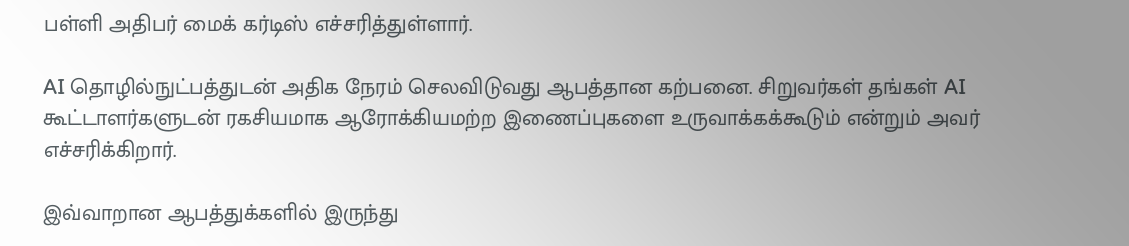பள்ளி அதிபர் மைக் கர்டிஸ் எச்சரித்துள்ளார்.

AI தொழில்நுட்பத்துடன் அதிக நேரம் செலவிடுவது ஆபத்தான கற்பனை. சிறுவர்கள் தங்கள் AI கூட்டாளர்களுடன் ரகசியமாக ஆரோக்கியமற்ற இணைப்புகளை உருவாக்கக்கூடும் என்றும் அவர் எச்சரிக்கிறார்.

இவ்வாறான ஆபத்துக்களில் இருந்து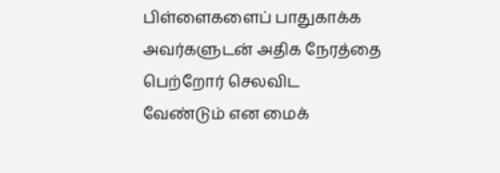பிள்ளைகளைப் பாதுகாக்க அவர்களுடன் அதிக நேரத்தை பெற்றோர் செலவிட வேண்டும் என மைக்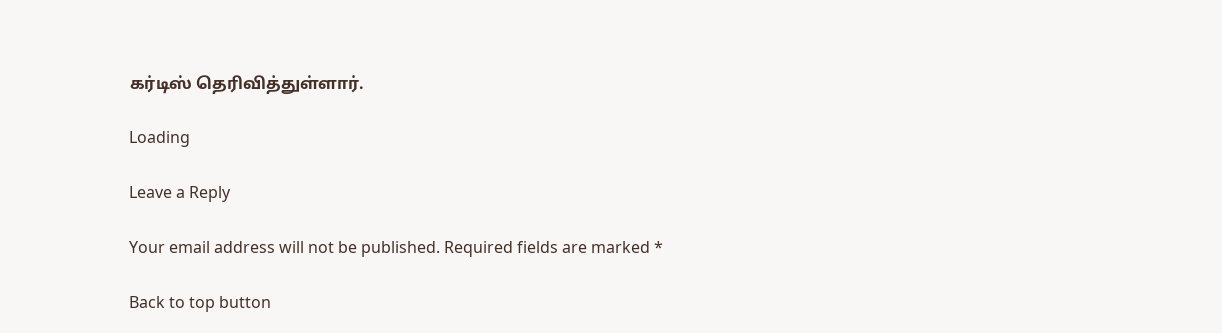கர்டிஸ் தெரிவித்துள்ளார்.

Loading

Leave a Reply

Your email address will not be published. Required fields are marked *

Back to top button